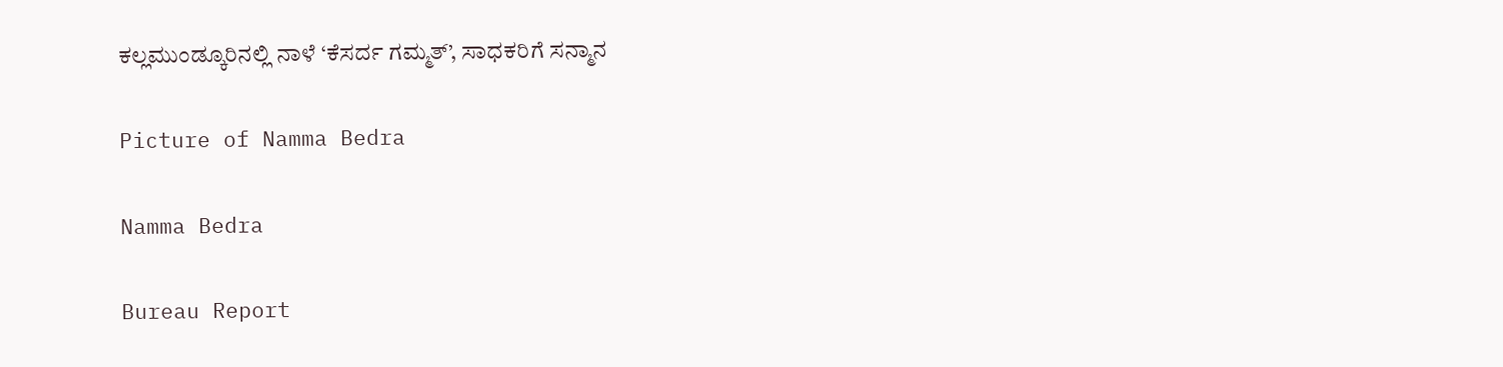ಕಲ್ಲಮುಂಡ್ಕೂರಿನಲ್ಲಿ ನಾಳೆ ‘ಕೆಸರ್ದ ಗಮ್ಮತ್’, ಸಾಧಕರಿಗೆ ಸನ್ಮಾನ

Picture of Namma Bedra

Namma Bedra

Bureau Report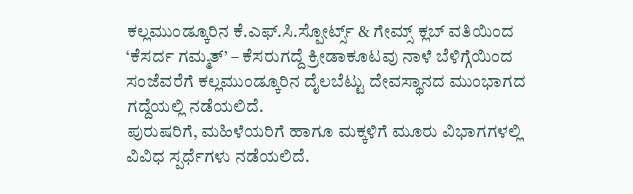ಕಲ್ಲಮುಂಡ್ಕೂರಿನ ಕೆ.ಎಫ್.ಸಿ.ಸ್ಪೋರ್ಟ್ಸ್ & ಗೇಮ್ಸ್ ಕ್ಲಬ್ ವತಿಯಿಂದ ‘ಕೆಸರ್ದ ಗಮ್ಮತ್’ – ಕೆಸರುಗದ್ದೆ ಕ್ರೀಡಾಕೂಟವು ನಾಳೆ ಬೆಳಿಗ್ಗೆಯಿಂದ ಸಂಜೆವರೆಗೆ ಕಲ್ಲಮುಂಡ್ಕೂರಿನ ದೈಲಬೆಟ್ಟು ದೇವಸ್ಥಾನದ ಮುಂಭಾಗದ ಗದ್ದೆಯಲ್ಲಿ ನಡೆಯಲಿದೆ.
ಪುರುಷರಿಗೆ, ಮಹಿಳೆಯರಿಗೆ ಹಾಗೂ ಮಕ್ಕಳಿಗೆ ಮೂರು ವಿಭಾಗಗಳಲ್ಲಿ ವಿವಿಧ ಸ್ಪರ್ಧೆಗಳು ನಡೆಯಲಿದೆ.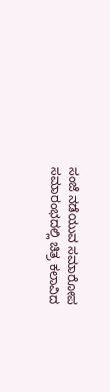ಸಂಜೆ ನಡೆಯುವ ಸಮಾರೋಪ ಸಮಾರಂಭದಲ್ಲಿ ಚಿತ್ರ ಕಲಾವಿದ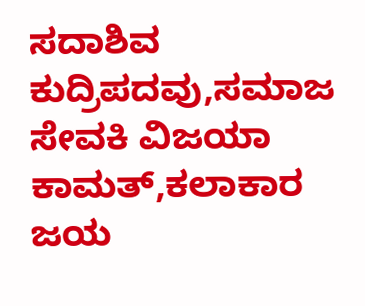ಸದಾಶಿವ ಕುದ್ರಿಪದವು,ಸಮಾಜ ಸೇವಕಿ ವಿಜಯಾ ಕಾಮತ್,ಕಲಾಕಾರ ಜಯ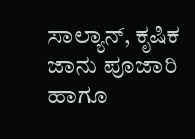ಸಾಲ್ಯಾನ್, ಕೃಷಿಕ ಜಾನು ಪೂಜಾರಿ ಹಾಗೂ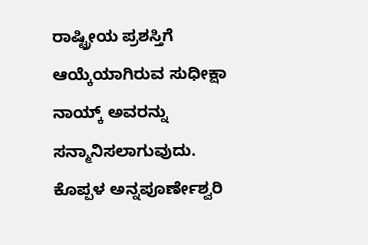ರಾಷ್ಟ್ರೀಯ ಪ್ರಶಸ್ತಿಗೆ ಆಯ್ಕೆಯಾಗಿರುವ ಸುಧೀಕ್ಷಾ ನಾಯ್ಕ್ ಅವರನ್ನು ಸನ್ಮಾನಿಸಲಾಗುವುದು.
ಕೊಪ್ಪಳ ಅನ್ನಪೂರ್ಣೇಶ್ವರಿ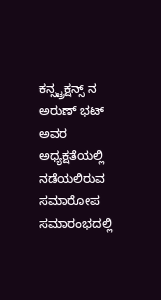ಕನ್ಸ್ಟ್ರಕ್ಷನ್ಸ್ ನ ಅರುಣ್ ಭಟ್ ಅವರ ಅಧ್ಯಕ್ಷತೆಯಲ್ಲಿ ನಡೆಯಲಿರುವ ಸಮಾರೋಪ ಸಮಾರಂಭದಲ್ಲಿ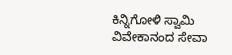ಕಿನ್ನಿಗೋಳಿ ಸ್ವಾಮಿ ವಿವೇಕಾನಂದ ಸೇವಾ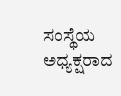ಸಂಸ್ಥೆಯ ಅಧ್ಯಕ್ಷರಾದ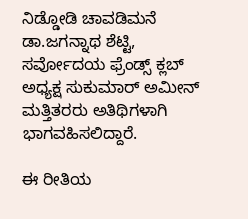ನಿಡ್ಡೋಡಿ ಚಾವಡಿಮನೆ ಡಾ.ಜಗನ್ನಾಥ ಶೆಟ್ಟಿ, ಸರ್ವೋದಯ ಫ್ರೆಂಡ್ಸ್ ಕ್ಲಬ್ ಅಧ್ಯಕ್ಷ ಸುಕುಮಾರ್ ಅಮೀನ್ ಮತ್ತಿತರರು ಅತಿಥಿಗಳಾಗಿ ಭಾಗವಹಿಸಲಿದ್ದಾರೆ.

ಈ ರೀತಿಯ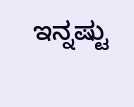ಇನ್ನಷ್ಟು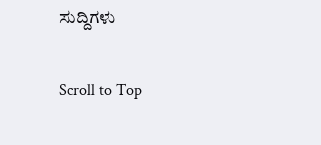ಸುದ್ದಿಗಳು

Scroll to Top